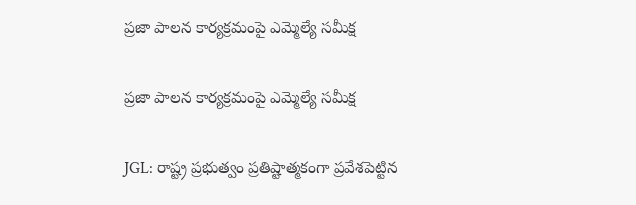ప్రజా పాలన కార్యక్రమంపై ఎమ్మెల్యే సమీక్ష

ప్రజా పాలన కార్యక్రమంపై ఎమ్మెల్యే సమీక్ష

JGL: రాష్ట్ర ప్రభుత్వం ప్రతిష్టాత్మకంగా ప్రవేశపెట్టిన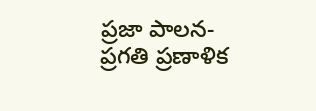ప్రజా పాలన-ప్రగతి ప్రణాళిక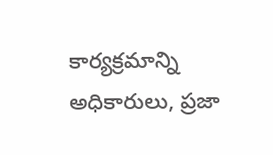కార్యక్రమాన్ని అధికారులు, ప్రజా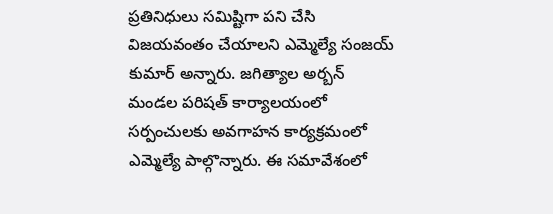ప్రతినిధులు సమిష్టిగా పని చేసి విజయవంతం చేయాలని ఎమ్మెల్యే సంజయ్ కుమార్ అన్నారు. జగిత్యాల అర్బన్ మండల పరిషత్ కార్యాలయంలో సర్పంచులకు అవగాహన కార్యక్రమంలో ఎమ్మెల్యే పాల్గొన్నారు. ఈ సమావేశంలో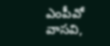ఎంపీవో వాసవి,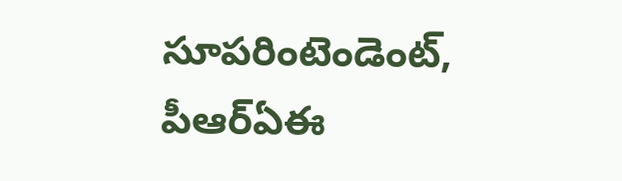సూపరింటెండెంట్, పీఆర్ఏఈ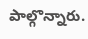పాల్గొన్నారు.